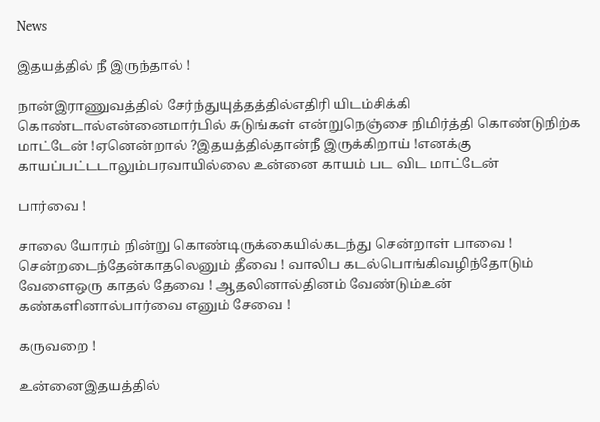News

இதயத்தில் நீ இருந்தால் !

நான்இராணுவத்தில் சேர்ந்துயுத்தத்தில்எதிரி யிடம்சிக்கி கொண்டால்என்னைமார்பில் சுடுங்கள் என்றுநெஞ்சை நிமிர்த்தி கொண்டுநிற்க மாட்டேன் !ஏனென்றால் ?இதயத்தில்தான்நீ இருக்கிறாய் !எனக்கு காயப்பட்டடாலும்பரவாயில்லை உன்னை காயம் பட விட மாட்டேன்

பார்வை !

சாலை யோரம் நின்று கொண்டிருக்கையில்கடந்து சென்றாள் பாவை ! சென்றடைந்தேன்காதலெனும் தீவை ! வாலிப கடல்பொங்கிவழிந்தோடும் வேளைஒரு காதல் தேவை ! ஆதலினால்தினம் வேண்டும்உன் கண்களினால்பார்வை எனும் சேவை !

கருவறை !

உன்னைஇதயத்தில்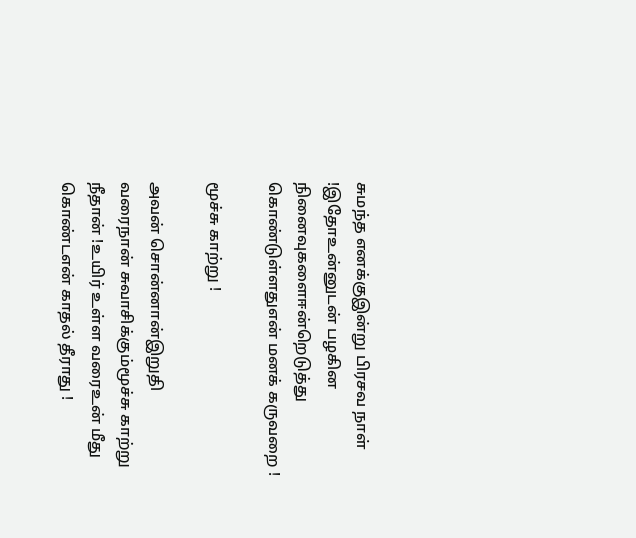சுமந்த எனக்குஇன்று பிரசவ நாள் !இதோஉன்னுடன் பழகின நினைவுகளைஈன்றெடுத்து கொண்டுள்ளதுஎன் மனக் கருவறை !

மூச்சு காற்று !

அவன் சொன்னான்இறுதி வரைநான் சுவாசிக்கும்மூச்சு காற்று நீதான் !உயிர் உள்ள வரைஉன் மீது கொண்டஎன் காதல் தீராது !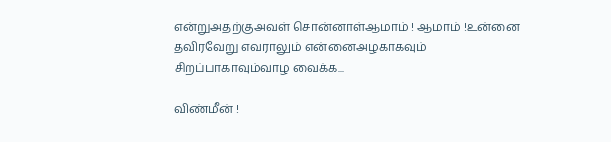என்றுஅதற்குஅவள் சொன்னாள்ஆமாம் ! ஆமாம் !உன்னை தவிரவேறு எவராலும் என்னைஅழகாகவும் சிறப்பாகாவும்வாழ வைக்க...

விண்மீன் !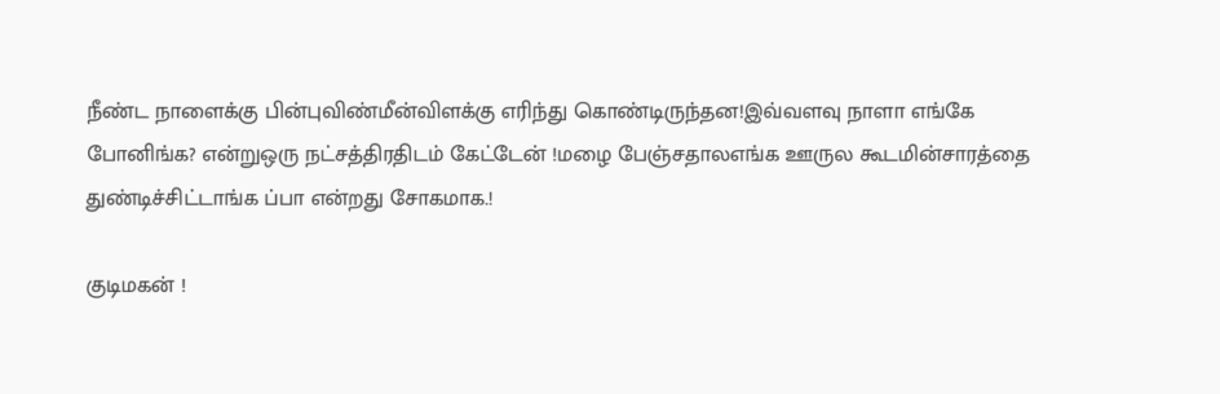நீண்ட நாளைக்கு பின்புவிண்மீன்விளக்கு எரிந்து கொண்டிருந்தன!இவ்வளவு நாளா எங்கே போனிங்க? என்றுஒரு நட்சத்திரதிடம் கேட்டேன் !மழை பேஞ்சதாலஎங்க ஊருல கூடமின்சாரத்தை துண்டிச்சிட்டாங்க ப்பா என்றது சோகமாக.!

குடிமகன் !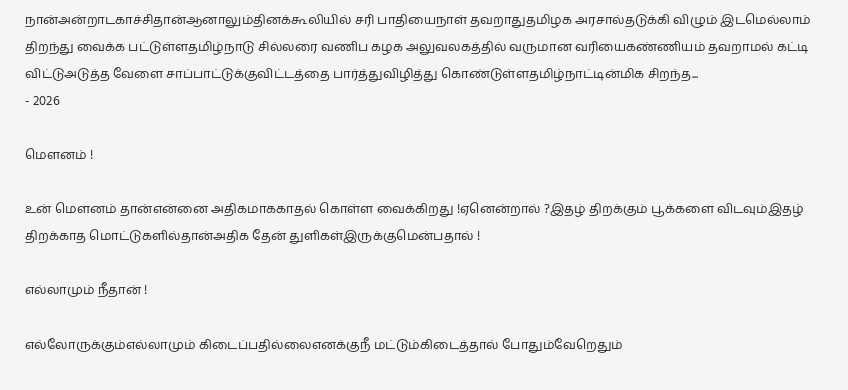நான்அன்றாடகாச்சிதான்ஆனாலும்தினக்கூலியில் சரி பாதியைநாள் தவறாதுதமிழக அரசால்தடுக்கி விழும் இடமெல்லாம் திறந்து வைக்க பட்டுள்ளதமிழ்நாடு சில்லரை வணிப கழக அலுவலகத்தில் வருமான வரியைகண்ணியம் தவறாமல் கட்டி விட்டுஅடுத்த வேளை சாப்பாட்டுக்குவிட்டத்தை பார்த்துவிழித்து கொண்டுள்ளதமிழ்நாட்டின்மிக சிறந்த...
- 2026

மௌனம் !

உன் மௌனம் தான்என்னை அதிகமாககாதல் கொள்ள வைக்கிறது !ஏனென்றால் ?இதழ் திறக்கும் பூக்களை விடவும்இதழ் திறக்காத மொட்டுகளில்தான்அதிக தேன் துளிகள்இருக்குமென்பதால் !

எல்லாமும் நீதான் !

எல்லோருக்கும்எல்லாமும் கிடைப்பதில்லைஎனக்குநீ மட்டும்கிடைத்தால் போதும்வேறெதும்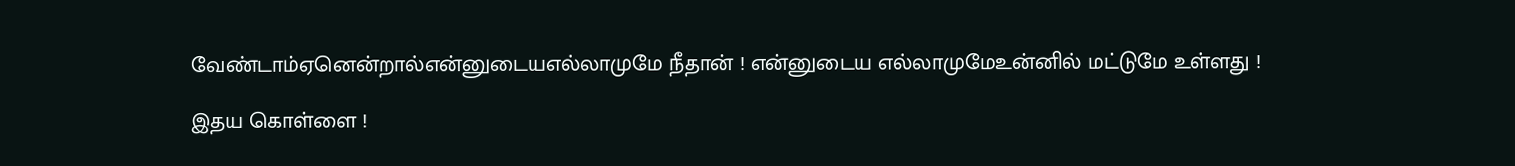வேண்டாம்ஏனென்றால்என்னுடையஎல்லாமுமே நீதான் ! என்னுடைய எல்லாமுமேஉன்னில் மட்டுமே உள்ளது !

இதய கொள்ளை !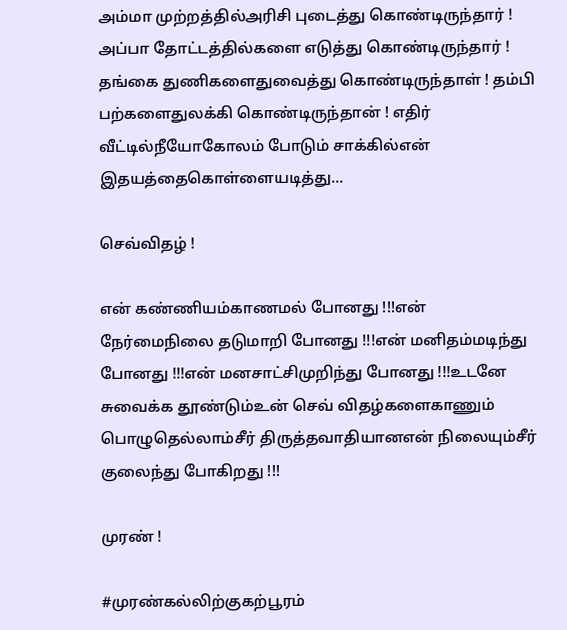அம்மா முற்றத்தில்அரிசி புடைத்து கொண்டிருந்தார் ! அப்பா தோட்டத்தில்களை எடுத்து கொண்டிருந்தார் ! தங்கை துணிகளைதுவைத்து கொண்டிருந்தாள் ! தம்பி பற்களைதுலக்கி கொண்டிருந்தான் ! எதிர் வீட்டில்நீயோகோலம் போடும் சாக்கில்என் இதயத்தைகொள்ளையடித்து...

செவ்விதழ் !

என் கண்ணியம்காணமல் போனது !!!என் நேர்மைநிலை தடுமாறி போனது !!!என் மனிதம்மடிந்து போனது !!!என் மனசாட்சிமுறிந்து போனது !!!உடனே சுவைக்க தூண்டும்உன் செவ் விதழ்களைகாணும் பொழுதெல்லாம்சீர் திருத்தவாதியானஎன் நிலையும்சீர் குலைந்து போகிறது !!!

முரண் !

#முரண்கல்லிற்குகற்பூரம்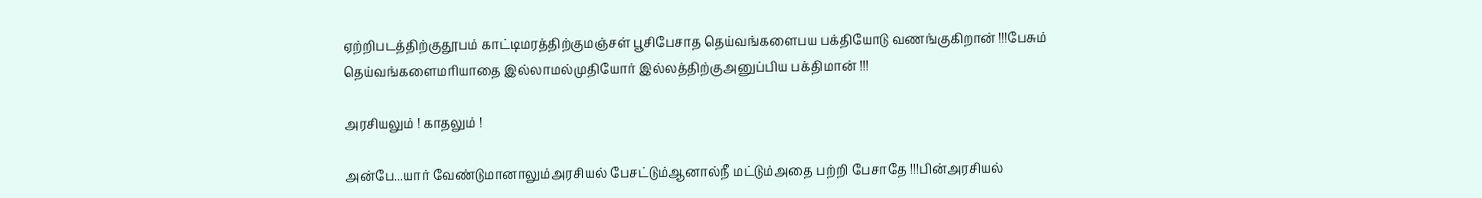ஏற்றிபடத்திற்குதூபம் காட்டிமரத்திற்குமஞ்சள் பூசிபேசாத தெய்வங்களைபய பக்தியோடு வணங்குகிறான் !!!பேசும் தெய்வங்களைமரியாதை இல்லாமல்முதியோர் இல்லத்திற்குஅனுப்பிய பக்திமான் !!!

அரசியலும் ! காதலும் !

அன்பே...யார் வேண்டுமானாலும்அரசியல் பேசட்டும்ஆனால்நீ மட்டும்அதை பற்றி பேசாதே !!!பின்அரசியல்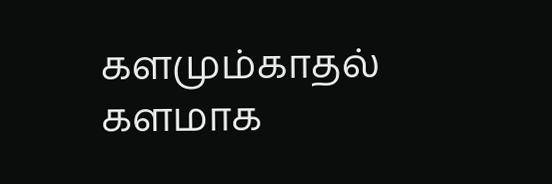களமும்காதல் களமாக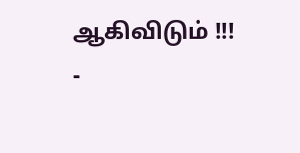ஆகிவிடும் !!!
-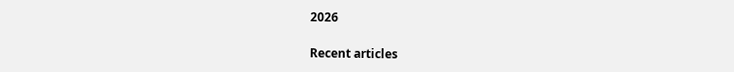2026

Recent articles